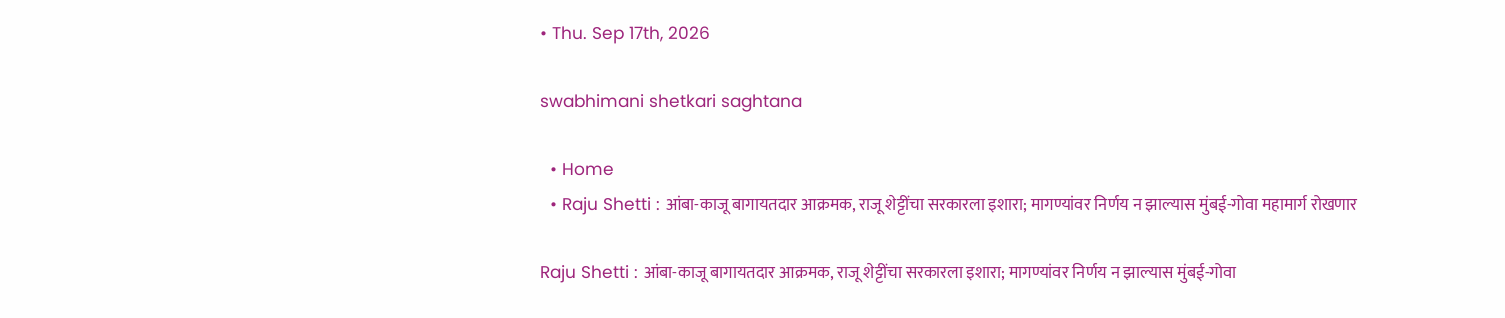• Thu. Sep 17th, 2026

swabhimani shetkari saghtana

  • Home
  • Raju Shetti : आंबा-काजू बागायतदार आक्रमक, राजू शेट्टींचा सरकारला इशारा; मागण्यांवर निर्णय न झाल्यास मुंबई-गोवा महामार्ग रोखणार

Raju Shetti : आंबा-काजू बागायतदार आक्रमक, राजू शेट्टींचा सरकारला इशारा; मागण्यांवर निर्णय न झाल्यास मुंबई-गोवा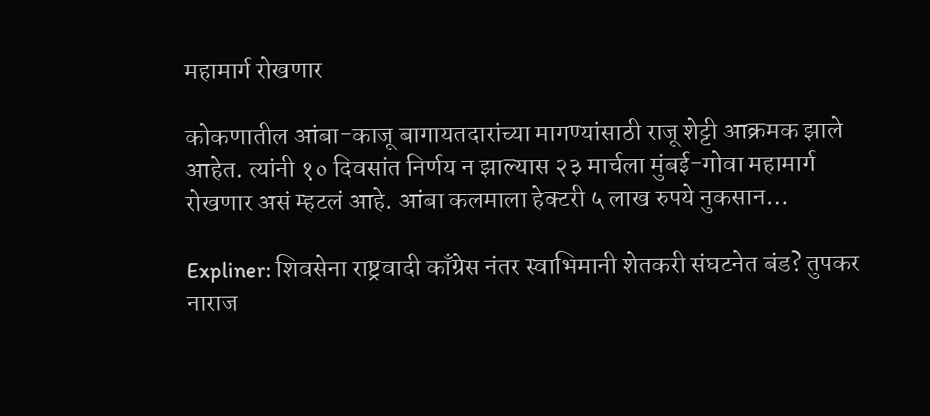महामार्ग रोखणार

कोकणातील आंबा-काजू बागायतदारांच्या मागण्यांसाठी राजू शेट्टी आक्रमक झाले आहेत. त्यांनी १० दिवसांत निर्णय न झाल्यास २३ मार्चला मुंबई-गोवा महामार्ग रोखणार असं म्हटलं आहे. आंबा कलमाला हेक्टरी ५ लाख रुपये नुकसान…

Expliner: शिवसेना राष्ट्रवादी काँग्रेस नंतर स्वाभिमानी शेतकरी संघटनेत बंड? तुपकर नाराज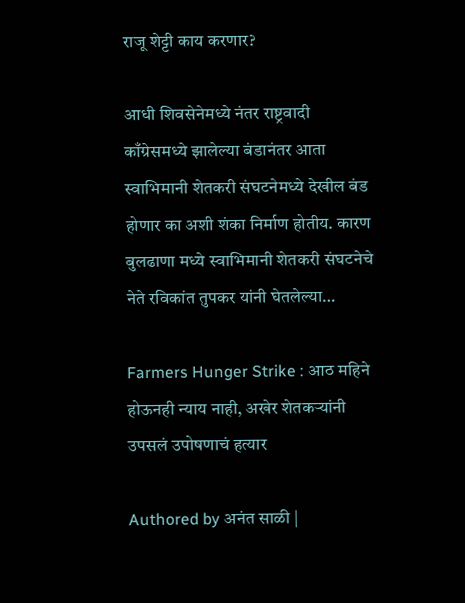राजू शेट्टी काय करणार?

आधी शिवसेनेमध्ये नंतर राष्ट्रवादी काँग्रेसमध्ये झालेल्या बंडानंतर आता स्वाभिमानी शेतकरी संघटनेमध्ये देखील बंड होणार का अशी शंका निर्माण होतीय. कारण बुलढाणा मध्ये स्वाभिमानी शेतकरी संघटनेचे नेते रविकांत तुपकर यांनी घेतलेल्या…

Farmers Hunger Strike : आठ महिने होऊनही न्याय नाही, अखेर शेतकऱ्यांनी उपसलं उपोषणाचं हत्यार

Authored by अनंत साळी |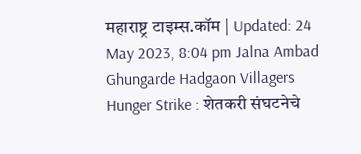महाराष्ट्र टाइम्स.कॉम | Updated: 24 May 2023, 8:04 pm Jalna Ambad Ghungarde Hadgaon Villagers Hunger Strike : शेतकरी संघटनेचे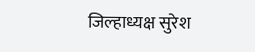जिल्हाध्यक्ष सुरेश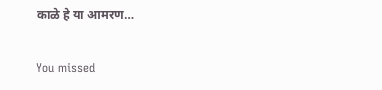काळे हे या आमरण…

You missed